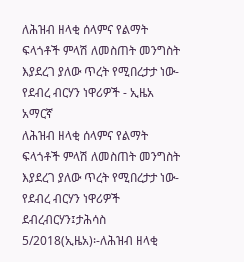ለሕዝብ ዘላቂ ሰላምና የልማት ፍላጎቶች ምላሽ ለመስጠት መንግስት እያደረገ ያለው ጥረት የሚበረታታ ነው-የደብረ ብርሃን ነዋሪዎች - ኢዜአ አማርኛ
ለሕዝብ ዘላቂ ሰላምና የልማት ፍላጎቶች ምላሽ ለመስጠት መንግስት እያደረገ ያለው ጥረት የሚበረታታ ነው-የደብረ ብርሃን ነዋሪዎች
ደብረብርሃን፤ታሕሳስ 5/2018(ኢዜአ)፡-ለሕዝብ ዘላቂ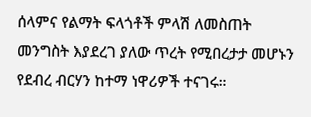ሰላምና የልማት ፍላጎቶች ምላሽ ለመስጠት መንግስት እያደረገ ያለው ጥረት የሚበረታታ መሆኑን የደብረ ብርሃን ከተማ ነዋሪዎች ተናገሩ።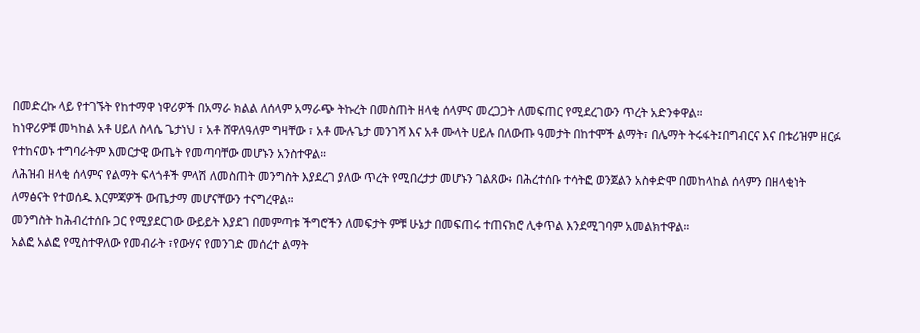በመድረኩ ላይ የተገኙት የከተማዋ ነዋሪዎች በአማራ ክልል ለሰላም አማራጭ ትኩረት በመስጠት ዘላቂ ሰላምና መረጋጋት ለመፍጠር የሚደረገውን ጥረት አድንቀዋል።
ከነዋሪዎቹ መካከል አቶ ሀይለ ስላሴ ጌታነህ ፣ አቶ ሸዋለዓለም ግዛቸው ፣ አቶ ሙሉጌታ መንገሻ እና አቶ ሙላት ሀይሉ በለውጡ ዓመታት በከተሞች ልማት፣ በሌማት ትሩፋት፤በግብርና እና በቱሪዝም ዘርፉ የተከናወኑ ተግባራትም እመርታዊ ውጤት የመጣባቸው መሆኑን አንስተዋል።
ለሕዝብ ዘላቂ ሰላምና የልማት ፍላጎቶች ምላሽ ለመስጠት መንግስት እያደረገ ያለው ጥረት የሚበረታታ መሆኑን ገልጸው፥ በሕረተሰቡ ተሳትፎ ወንጀልን አስቀድሞ በመከላከል ሰላምን በዘላቂነት ለማፅናት የተወሰዱ እርምጃዎች ውጤታማ መሆናቸውን ተናግረዋል።
መንግስት ከሕብረተሰቡ ጋር የሚያደርገው ውይይት እያደገ በመምጣቱ ችግሮችን ለመፍታት ምቹ ሁኔታ በመፍጠሩ ተጠናክሮ ሊቀጥል እንደሚገባም አመልክተዋል።
አልፎ አልፎ የሚስተዋለው የመብራት ፣የውሃና የመንገድ መሰረተ ልማት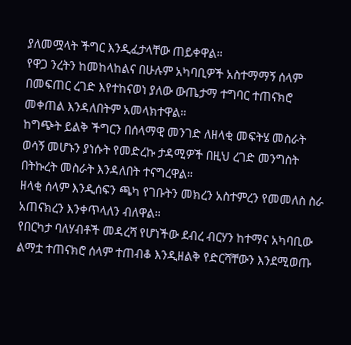ያለመሟላት ችግር እንዲፈታላቸው ጠይቀዋል።
የዋጋ ንረትን ከመከላከልና በሁሉም አካባቢዎች አስተማማኝ ሰላም በመፍጠር ረገድ እየተከናወነ ያለው ውጤታማ ተግባር ተጠናክሮ መቀጠል እንዳለበትም አመላክተዋል።
ከግጭት ይልቅ ችግርን በሰላማዊ መንገድ ለዘላቂ መፍትሄ መስራት ወሳኝ መሆኑን ያነሱት የመድረኩ ታዳሚዎች በዚህ ረገድ መንግስት በትኩረት መስራት እንዳለበት ተናግረዋል።
ዘላቂ ሰላም እንዲሰፍን ጫካ የገቡትን መክረን አስተምረን የመመለስ ስራ አጠናክረን እንቀጥላለን ብለዋል።
የበርካታ ባለሃብቶች መዳረሻ የሆነችው ደብረ ብርሃን ከተማና አካባቢው ልማቷ ተጠናክሮ ሰላም ተጠብቆ እንዲዘልቅ የድርሻቸውን እንደሚወጡ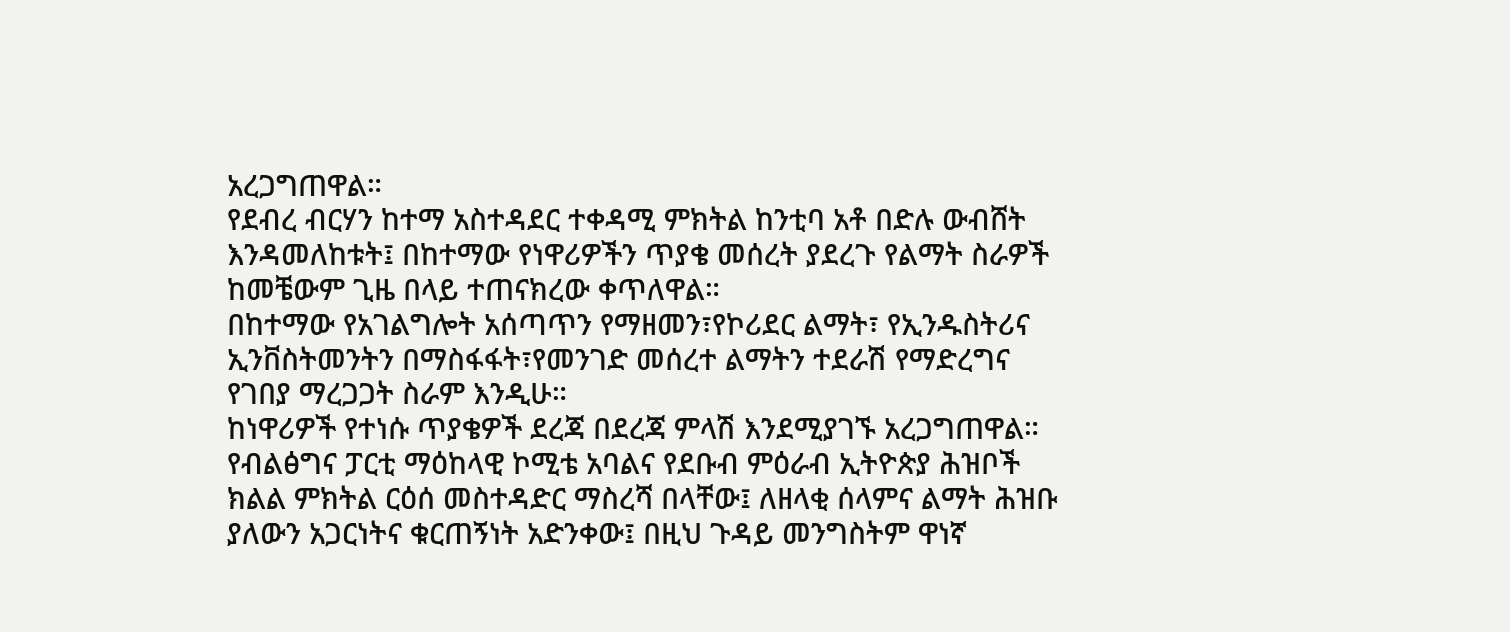አረጋግጠዋል።
የደብረ ብርሃን ከተማ አስተዳደር ተቀዳሚ ምክትል ከንቲባ አቶ በድሉ ውብሸት እንዳመለከቱት፤ በከተማው የነዋሪዎችን ጥያቄ መሰረት ያደረጉ የልማት ስራዎች ከመቼውም ጊዜ በላይ ተጠናክረው ቀጥለዋል።
በከተማው የአገልግሎት አሰጣጥን የማዘመን፣የኮሪደር ልማት፣ የኢንዱስትሪና ኢንቨስትመንትን በማስፋፋት፣የመንገድ መሰረተ ልማትን ተደራሽ የማድረግና የገበያ ማረጋጋት ስራም እንዲሁ።
ከነዋሪዎች የተነሱ ጥያቄዎች ደረጃ በደረጃ ምላሽ እንደሚያገኙ አረጋግጠዋል።
የብልፅግና ፓርቲ ማዕከላዊ ኮሚቴ አባልና የደቡብ ምዕራብ ኢትዮጵያ ሕዝቦች ክልል ምክትል ርዕሰ መስተዳድር ማስረሻ በላቸው፤ ለዘላቂ ሰላምና ልማት ሕዝቡ ያለውን አጋርነትና ቁርጠኝነት አድንቀው፤ በዚህ ጉዳይ መንግስትም ዋነኛ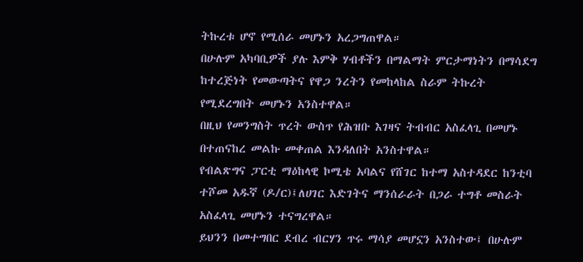ትኩረቱ ሆኖ የሚሰራ መሆኑን አረጋግጠዋል።
በሁሉም አካባቢዎች ያሉ እምቅ ሃብቶችን በማልማት ምርታማነትን በማሳደግ ከተረጅነት የመውጣትና የዋጋ ንረትን የመከላከል ስራም ትኩረት የሚደረግበት መሆኑን አንስተዋል።
በዚህ የመንግስት ጥረት ውስጥ የሕዝቡ እገዛና ትብብር አስፈላጊ በመሆኑ በተጠናከረ መልኩ መቀጠል እንዳለበት አንስተዋል።
የብልጽግና ፓርቲ ማዕከላዊ ኮሚቴ አባልና የሸገር ከተማ አስተዳደር ከንቲባ ተሾመ አዱኛ (ዶ/ር)፤ለሀገር እድገትና ማንሰራራት በጋራ ተግቶ መስራት አስፈላጊ መሆኑን ተናግረዋል።
ይህንን በመተግበር ደብረ ብርሃን ጥሩ ማሳያ መሆኗን አንስተው፤ በሁሉም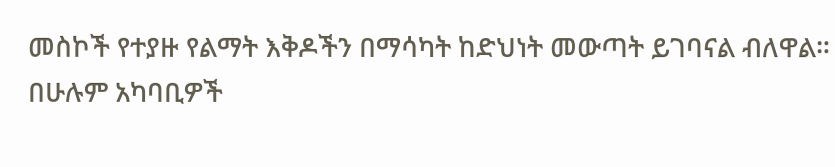መስኮች የተያዙ የልማት እቅዶችን በማሳካት ከድህነት መውጣት ይገባናል ብለዋል።
በሁሉም አካባቢዎች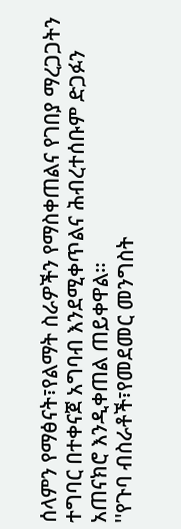ሰላምን የማፅናት፣የልማት ስራዎችን የማስቀጠልና የገበያ ማረጋጋትን ተግባር በተቀናጀ አግባብ እንደሚቀጥልና ሕብረተሰቡም ድጋፉን አጠናክሮ እንዲቀጠል ጠይቀዋል።
''የጉባ ብስራቶች፣የመደመር መንግስት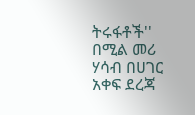ትሩፋቶች'' በሚል መሪ ሃሳብ በሀገር አቀፍ ደረጃ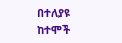በተለያዩ ከተሞች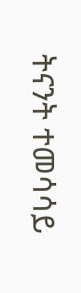ትናንት ተመሳሳይ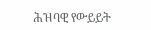ሕዝባዊ የውይይት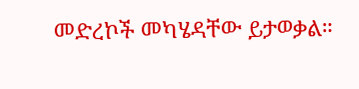መድረኮች መካሄዳቸው ይታወቃል።